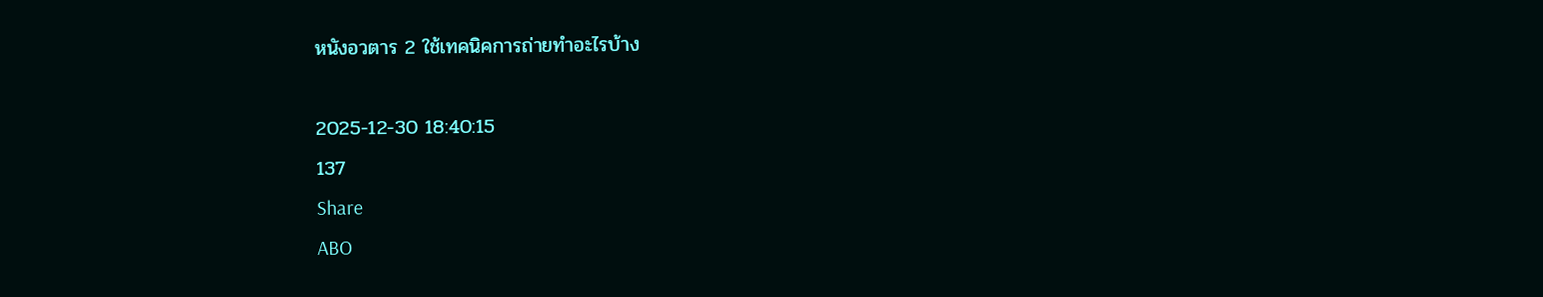หนังอวตาร 2 ใช้เทคนิคการถ่ายทำอะไรบ้าง

2025-12-30 18:40:15
137
Share
ABO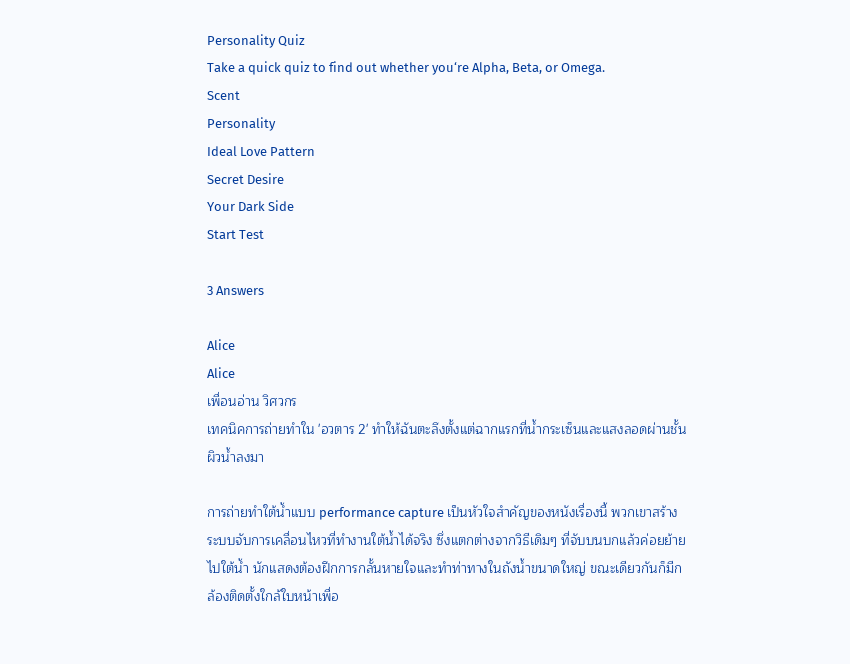Personality Quiz
Take a quick quiz to find out whether you‘re Alpha, Beta, or Omega.
Scent
Personality
Ideal Love Pattern
Secret Desire
Your Dark Side
Start Test

3 Answers

Alice
Alice
เพื่อนอ่าน วิศวกร
เทคนิคการถ่ายทำใน 'อวตาร 2' ทำให้ฉันตะลึงตั้งแต่ฉากแรกที่น้ำกระเซ็นและแสงลอดผ่านชั้นผิวน้ำลงมา

การถ่ายทำใต้น้ำแบบ performance capture เป็นหัวใจสำคัญของหนังเรื่องนี้ พวกเขาสร้างระบบจับการเคลื่อนไหวที่ทำงานใต้น้ำได้จริง ซึ่งแตกต่างจากวิธีเดิมๆ ที่จับบนบกแล้วค่อยย้ายไปใต้น้ำ นักแสดงต้องฝึกการกลั้นหายใจและทำท่าทางในถังน้ำขนาดใหญ่ ขณะเดียวกันก็มีกล้องติดตั้งใกล้ใบหน้าเพื่อ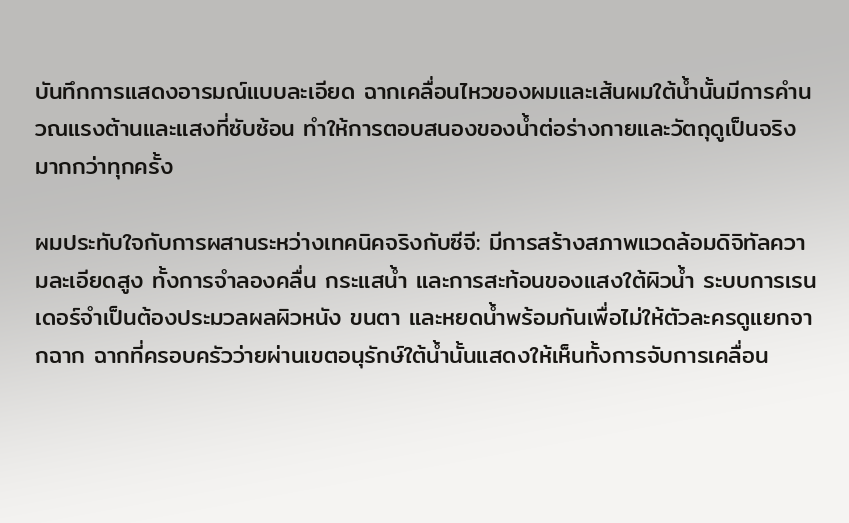บันทึกการแสดงอารมณ์แบบละเอียด ฉากเคลื่อนไหวของผมและเส้นผมใต้น้ำนั้นมีการคำนวณแรงต้านและแสงที่ซับซ้อน ทำให้การตอบสนองของน้ำต่อร่างกายและวัตถุดูเป็นจริงมากกว่าทุกครั้ง

ผมประทับใจกับการผสานระหว่างเทคนิคจริงกับซีจี: มีการสร้างสภาพแวดล้อมดิจิทัลความละเอียดสูง ทั้งการจำลองคลื่น กระแสน้ำ และการสะท้อนของแสงใต้ผิวน้ำ ระบบการเรนเดอร์จำเป็นต้องประมวลผลผิวหนัง ขนตา และหยดน้ำพร้อมกันเพื่อไม่ให้ตัวละครดูแยกจากฉาก ฉากที่ครอบครัวว่ายผ่านเขตอนุรักษ์ใต้น้ำนั้นแสดงให้เห็นทั้งการจับการเคลื่อน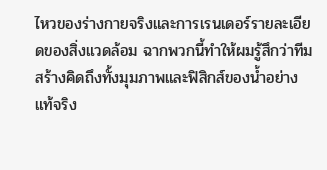ไหวของร่างกายจริงและการเรนเดอร์รายละเอียดของสิ่งแวดล้อม ฉากพวกนี้ทำให้ผมรู้สึกว่าทีมสร้างคิดถึงทั้งมุมภาพและฟิสิกส์ของน้ำอย่างแท้จริง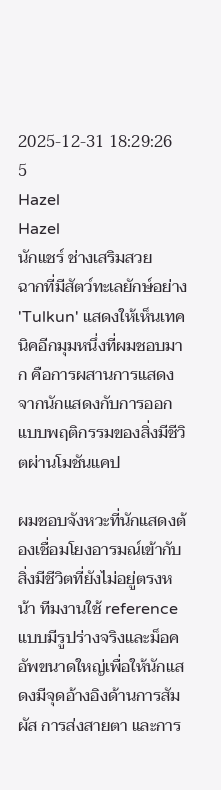2025-12-31 18:29:26
5
Hazel
Hazel
นักแชร์ ช่างเสริมสวย
ฉากที่มีสัตว์ทะเลยักษ์อย่าง 'Tulkun' แสดงให้เห็นเทคนิคอีกมุมหนึ่งที่ผมชอบมาก คือการผสานการแสดงจากนักแสดงกับการออกแบบพฤติกรรมของสิ่งมีชีวิตผ่านโมชันแคป

ผมชอบจังหวะที่นักแสดงต้องเชื่อมโยงอารมณ์เข้ากับสิ่งมีชีวิตที่ยังไม่อยู่ตรงหน้า ทีมงานใช้ reference แบบมีรูปร่างจริงและม็อคอัพขนาดใหญ่เพื่อให้นักแสดงมีจุดอ้างอิงด้านการสัมผัส การส่งสายตา และการ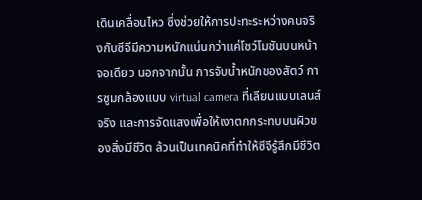เดินเคลื่อนไหว ซึ่งช่วยให้การปะทะระหว่างคนจริงกับซีจีมีความหนักแน่นกว่าแค่โชว์โมชันบนหน้าจอเดียว นอกจากนั้น การจับน้ำหนักของสัตว์ การซูมกล้องแบบ virtual camera ที่เลียนแบบเลนส์จริง และการจัดแสงเพื่อให้เงาตกกระทบบนผิวของสิ่งมีชีวิต ล้วนเป็นเทคนิคที่ทำให้ซีจีรู้สึกมีชีวิต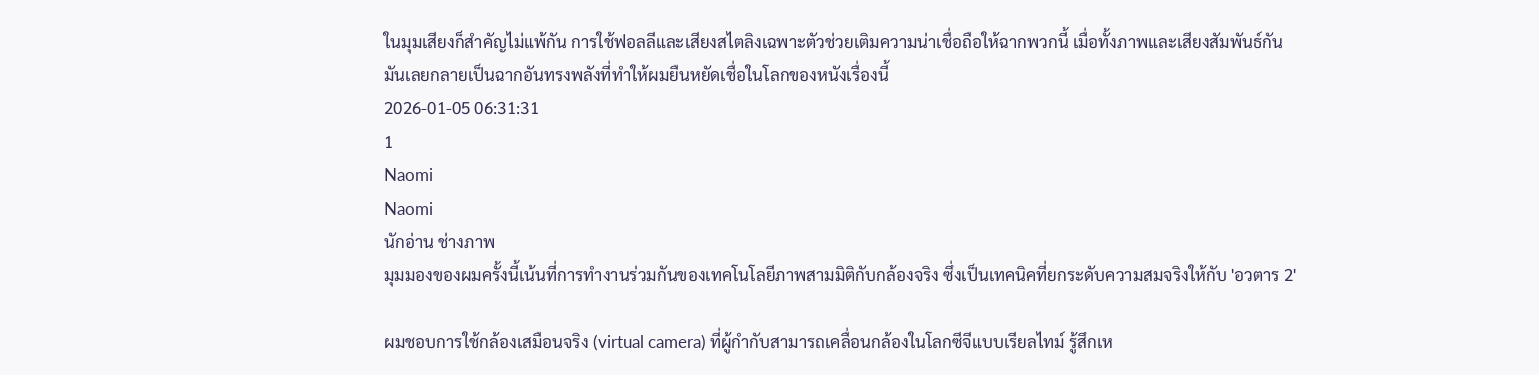ในมุมเสียงก็สำคัญไม่แพ้กัน การใช้ฟอลลีและเสียงสไตลิงเฉพาะตัวช่วยเติมความน่าเชื่อถือให้ฉากพวกนี้ เมื่อทั้งภาพและเสียงสัมพันธ์กัน มันเลยกลายเป็นฉากอันทรงพลังที่ทำให้ผมยืนหยัดเชื่อในโลกของหนังเรื่องนี้
2026-01-05 06:31:31
1
Naomi
Naomi
นักอ่าน ช่างภาพ
มุมมองของผมครั้งนี้เน้นที่การทำงานร่วมกันของเทคโนโลยีภาพสามมิติกับกล้องจริง ซึ่งเป็นเทคนิคที่ยกระดับความสมจริงให้กับ 'อวตาร 2'

ผมชอบการใช้กล้องเสมือนจริง (virtual camera) ที่ผู้กำกับสามารถเคลื่อนกล้องในโลกซีจีแบบเรียลไทม์ รู้สึกเห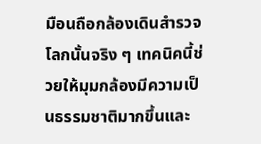มือนถือกล้องเดินสำรวจโลกนั้นจริง ๆ เทคนิคนี้ช่วยให้มุมกล้องมีความเป็นธรรมชาติมากขึ้นและ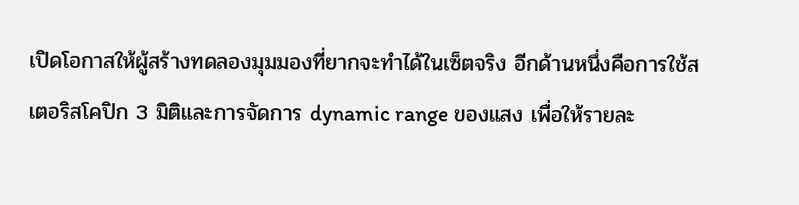เปิดโอกาสให้ผู้สร้างทดลองมุมมองที่ยากจะทำได้ในเซ็ตจริง อีกด้านหนึ่งคือการใช้สเตอริสโคปิก 3 มิติและการจัดการ dynamic range ของแสง เพื่อให้รายละ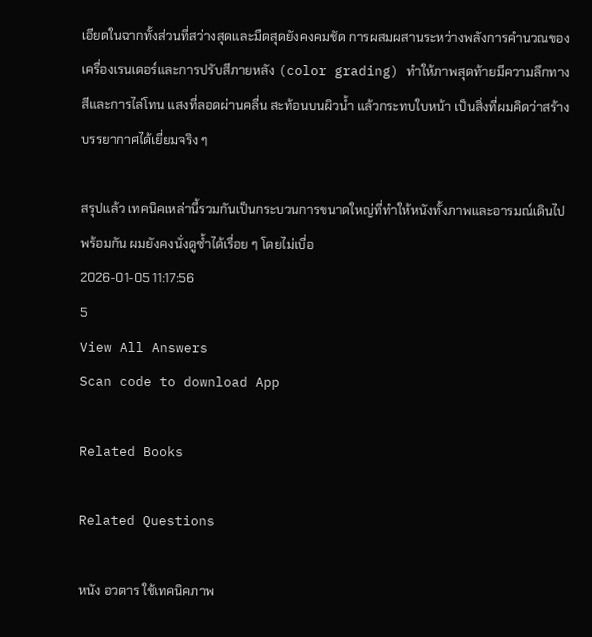เอียดในฉากทั้งส่วนที่สว่างสุดและมืดสุดยังคงคมชัด การผสมผสานระหว่างพลังการคำนวณของเครื่องเรนเดอร์และการปรับสีภายหลัง (color grading) ทำให้ภาพสุดท้ายมีความลึกทางสีและการไล่โทน แสงที่ลอดผ่านคลื่น สะท้อนบนผิวน้ำ แล้วกระทบใบหน้า เป็นสิ่งที่ผมคิดว่าสร้างบรรยากาศได้เยี่ยมจริง ๆ

สรุปแล้ว เทคนิคเหล่านี้รวมกันเป็นกระบวนการขนาดใหญ่ที่ทำให้หนังทั้งภาพและอารมณ์เดินไปพร้อมกัน ผมยังคงนั่งดูซ้ำได้เรื่อย ๆ โดยไม่เบื่อ
2026-01-05 11:17:56
5
View All Answers
Scan code to download App

Related Books

Related Questions

หนัง อวตาร ใช้เทคนิคภาพ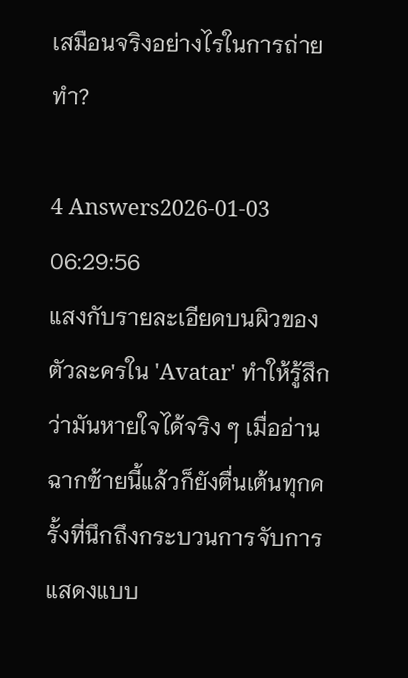เสมือนจริงอย่างไรในการถ่ายทำ?

4 Answers2026-01-03 06:29:56
แสงกับรายละเอียดบนผิวของตัวละครใน 'Avatar' ทำให้รู้สึกว่ามันหายใจได้จริง ๆ เมื่ออ่านฉากซ้ายนี้แล้วก็ยังตื่นเต้นทุกครั้งที่นึกถึงกระบวนการจับการแสดงแบบ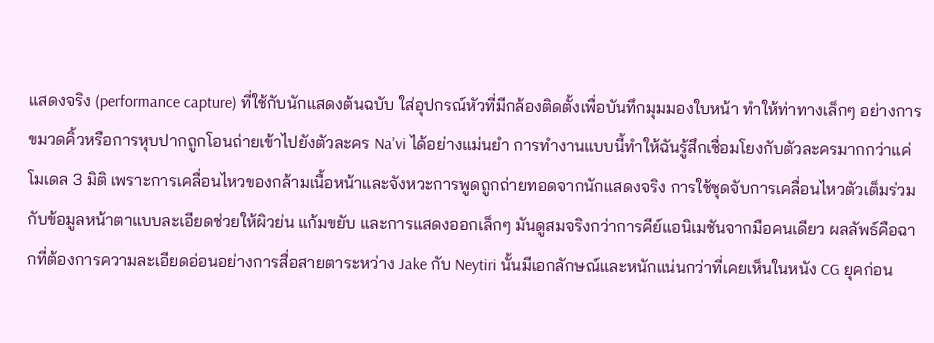แสดงจริง (performance capture) ที่ใช้กับนักแสดงต้นฉบับ ใส่อุปกรณ์หัวที่มีกล้องติดตั้งเพื่อบันทึกมุมมองใบหน้า ทำให้ท่าทางเล็กๆ อย่างการขมวดคิ้วหรือการหุบปากถูกโอนถ่ายเข้าไปยังตัวละคร Na'vi ได้อย่างแม่นยำ การทำงานแบบนี้ทำให้ฉันรู้สึกเชื่อมโยงกับตัวละครมากกว่าแค่โมเดล 3 มิติ เพราะการเคลื่อนไหวของกล้ามเนื้อหน้าและจังหวะการพูดถูกถ่ายทอดจากนักแสดงจริง การใช้ชุดจับการเคลื่อนไหวตัวเต็มร่วมกับข้อมูลหน้าตาแบบละเอียดช่วยให้ผิวย่น แก้มขยับ และการแสดงออกเล็กๆ มันดูสมจริงกว่าการคีย์แอนิเมชันจากมือคนเดียว ผลลัพธ์คือฉากที่ต้องการความละเอียดอ่อนอย่างการสื่อสายตาระหว่าง Jake กับ Neytiri นั้นมีเอกลักษณ์และหนักแน่นกว่าที่เคยเห็นในหนัง CG ยุคก่อน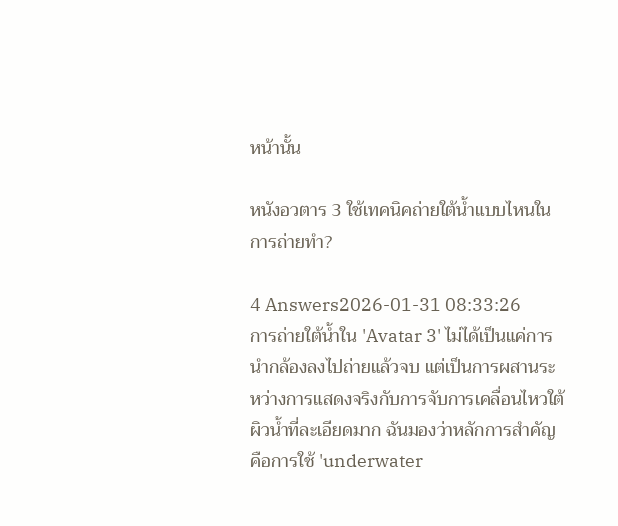หน้านั้น

หนังอวตาร 3 ใช้เทคนิคถ่ายใต้น้ำแบบไหนในการถ่ายทำ?

4 Answers2026-01-31 08:33:26
การถ่ายใต้น้ำใน 'Avatar 3' ไม่ได้เป็นแค่การนำกล้องลงไปถ่ายแล้วจบ แต่เป็นการผสานระหว่างการแสดงจริงกับการจับการเคลื่อนไหวใต้ผิวน้ำที่ละเอียดมาก ฉันมองว่าหลักการสำคัญคือการใช้ 'underwater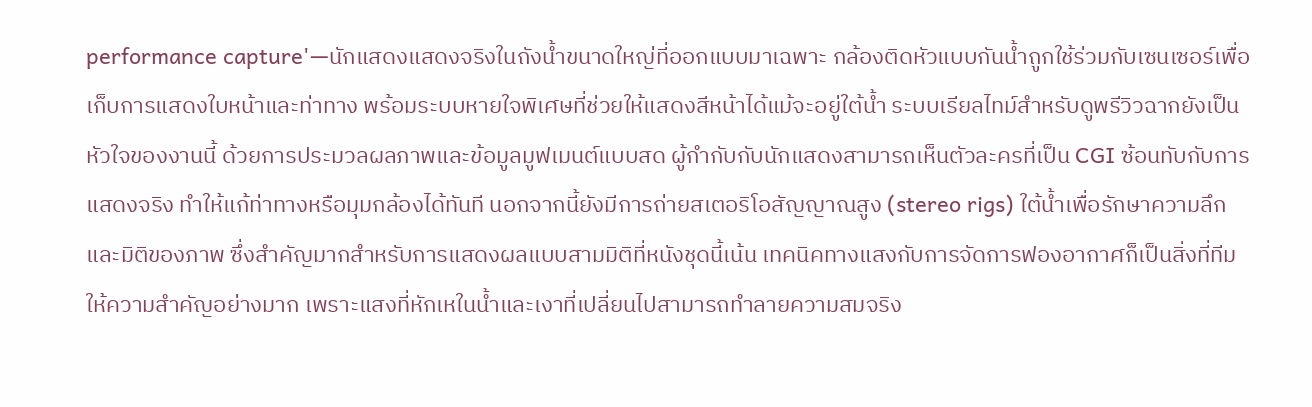performance capture'—นักแสดงแสดงจริงในถังน้ำขนาดใหญ่ที่ออกแบบมาเฉพาะ กล้องติดหัวแบบกันน้ำถูกใช้ร่วมกับเซนเซอร์เพื่อเก็บการแสดงใบหน้าและท่าทาง พร้อมระบบหายใจพิเศษที่ช่วยให้แสดงสีหน้าได้แม้จะอยู่ใต้น้ำ ระบบเรียลไทม์สำหรับดูพรีวิวฉากยังเป็นหัวใจของงานนี้ ด้วยการประมวลผลภาพและข้อมูลมูฟเมนต์แบบสด ผู้กำกับกับนักแสดงสามารถเห็นตัวละครที่เป็น CGI ซ้อนทับกับการแสดงจริง ทำให้แก้ท่าทางหรือมุมกล้องได้ทันที นอกจากนี้ยังมีการถ่ายสเตอริโอสัญญาณสูง (stereo rigs) ใต้น้ำเพื่อรักษาความลึกและมิติของภาพ ซึ่งสำคัญมากสำหรับการแสดงผลแบบสามมิติที่หนังชุดนี้เน้น เทคนิคทางแสงกับการจัดการฟองอากาศก็เป็นสิ่งที่ทีมให้ความสำคัญอย่างมาก เพราะแสงที่หักเหในน้ำและเงาที่เปลี่ยนไปสามารถทำลายความสมจริง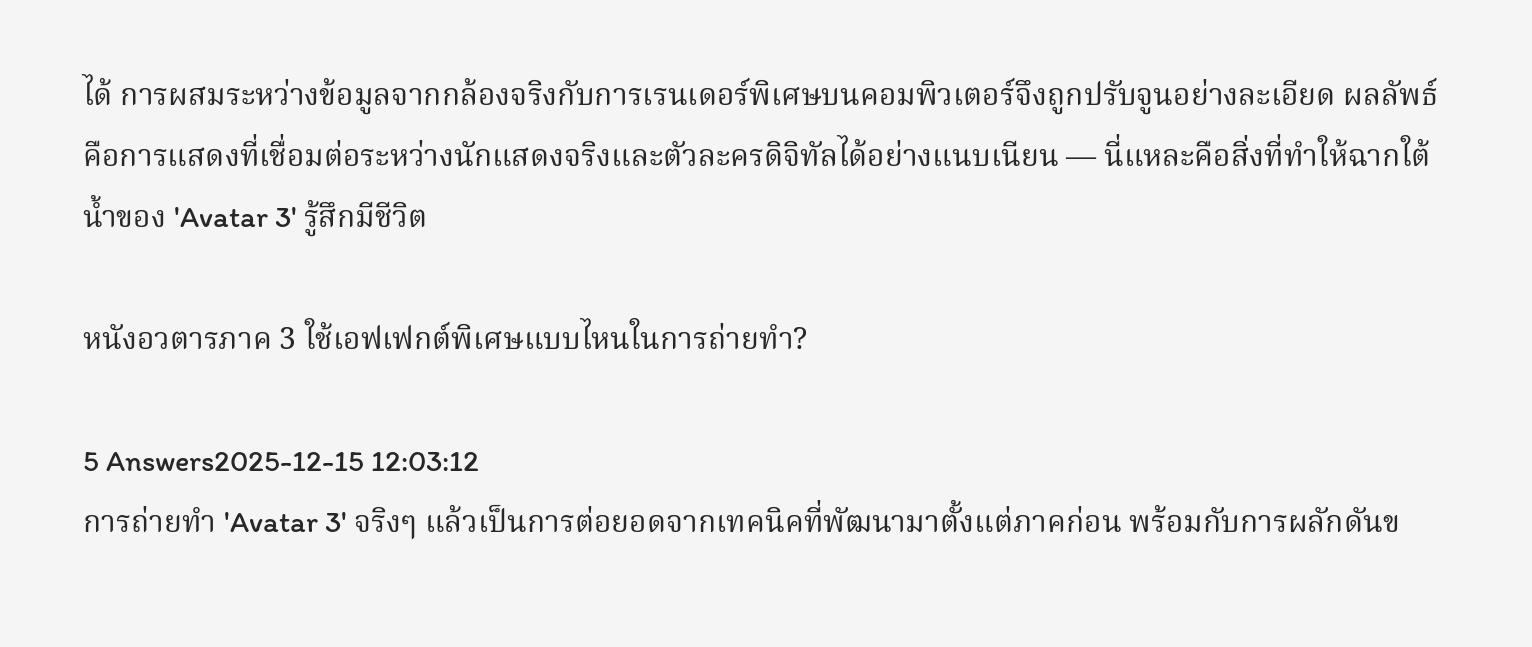ได้ การผสมระหว่างข้อมูลจากกล้องจริงกับการเรนเดอร์พิเศษบนคอมพิวเตอร์จึงถูกปรับจูนอย่างละเอียด ผลลัพธ์คือการแสดงที่เชื่อมต่อระหว่างนักแสดงจริงและตัวละครดิจิทัลได้อย่างแนบเนียน — นี่แหละคือสิ่งที่ทำให้ฉากใต้น้ำของ 'Avatar 3' รู้สึกมีชีวิต

หนังอวตารภาค 3 ใช้เอฟเฟกต์พิเศษแบบไหนในการถ่ายทำ?

5 Answers2025-12-15 12:03:12
การถ่ายทำ 'Avatar 3' จริงๆ แล้วเป็นการต่อยอดจากเทคนิคที่พัฒนามาตั้งแต่ภาคก่อน พร้อมกับการผลักดันข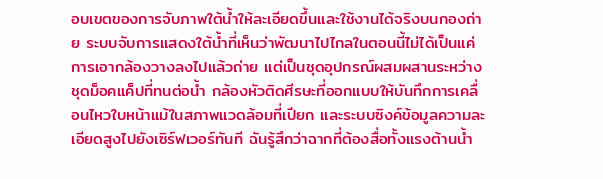อบเขตของการจับภาพใต้น้ำให้ละเอียดขึ้นและใช้งานได้จริงบนกองถ่าย ระบบจับการแสดงใต้น้ำที่เห็นว่าพัฒนาไปไกลในตอนนี้ไม่ได้เป็นแค่การเอากล้องวางลงไปแล้วถ่าย แต่เป็นชุดอุปกรณ์ผสมผสานระหว่างชุดม็อคแค็ปที่ทนต่อน้ำ กล้องหัวติดศีรษะที่ออกแบบให้บันทึกการเคลื่อนไหวใบหน้าแม้ในสภาพแวดล้อมที่เปียก และระบบซิงค์ข้อมูลความละเอียดสูงไปยังเซิร์ฟเวอร์ทันที ฉันรู้สึกว่าฉากที่ต้องสื่อทั้งแรงต้านน้ำ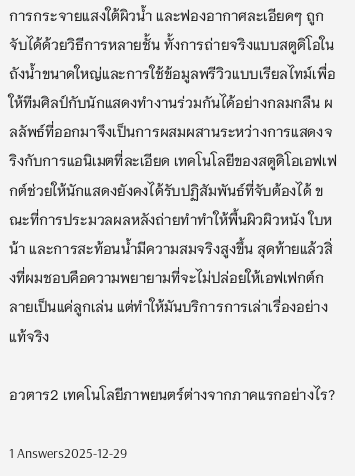การกระจายแสงใต้ผิวน้ำ และฟองอากาศละเอียดๆ ถูกจับได้ด้วยวิธีการหลายชั้น ทั้งการถ่ายจริงแบบสตูดิโอในถังน้ำขนาดใหญ่และการใช้ข้อมูลพรีวิวแบบเรียลไทม์เพื่อให้ทีมศิลป์กับนักแสดงทำงานร่วมกันได้อย่างกลมกลืน ผลลัพธ์ที่ออกมาจึงเป็นการผสมผสานระหว่างการแสดงจริงกับการแอนิเมตที่ละเอียด เทคโนโลยีของสตูดิโอเอฟเฟกต์ช่วยให้นักแสดงยังคงได้รับปฏิสัมพันธ์ที่จับต้องได้ ขณะที่การประมวลผลหลังถ่ายทำทำให้พื้นผิวผิวหนัง ใบหน้า และการสะท้อนน้ำมีความสมจริงสูงขึ้น สุดท้ายแล้วสิ่งที่ผมชอบคือความพยายามที่จะไม่ปล่อยให้เอฟเฟกต์กลายเป็นแค่ลูกเล่น แต่ทำให้มันบริการการเล่าเรื่องอย่างแท้จริง

อวตาร2 เทคโนโลยีภาพยนตร์ต่างจากภาคแรกอย่างไร?

1 Answers2025-12-29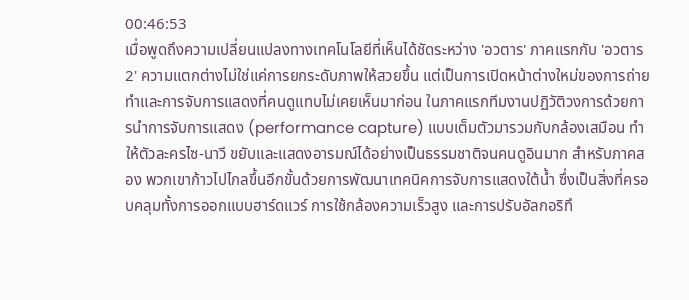00:46:53
เมื่อพูดถึงความเปลี่ยนแปลงทางเทคโนโลยีที่เห็นได้ชัดระหว่าง 'อวตาร' ภาคแรกกับ 'อวตาร 2' ความแตกต่างไม่ใช่แค่การยกระดับภาพให้สวยขึ้น แต่เป็นการเปิดหน้าต่างใหม่ของการถ่ายทำและการจับการแสดงที่คนดูแทบไม่เคยเห็นมาก่อน ในภาคแรกทีมงานปฏิวัติวงการด้วยการนำการจับการแสดง (performance capture) แบบเต็มตัวมารวมกับกล้องเสมือน ทำให้ตัวละครไซ-นาวี ขยับและแสดงอารมณ์ได้อย่างเป็นธรรมชาติจนคนดูอินมาก สำหรับภาคสอง พวกเขาก้าวไปไกลขึ้นอีกขั้นด้วยการพัฒนาเทคนิคการจับการแสดงใต้น้ำ ซึ่งเป็นสิ่งที่ครอบคลุมทั้งการออกแบบฮาร์ดแวร์ การใช้กล้องความเร็วสูง และการปรับอัลกอริทึ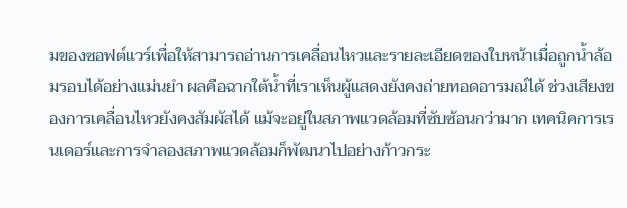มของซอฟต์แวร์เพื่อให้สามารถอ่านการเคลื่อนไหวและรายละเอียดของใบหน้าเมื่อถูกน้ำล้อมรอบได้อย่างแม่นยำ ผลคือฉากใต้น้ำที่เราเห็นผู้แสดงยังคงถ่ายทอดอารมณ์ได้ ช่วงเสียงของการเคลื่อนไหวยังคงสัมผัสได้ แม้จะอยู่ในสภาพแวดล้อมที่ซับซ้อนกว่ามาก เทคนิคการเรนเดอร์และการจำลองสภาพแวดล้อมก็พัฒนาไปอย่างก้าวกระ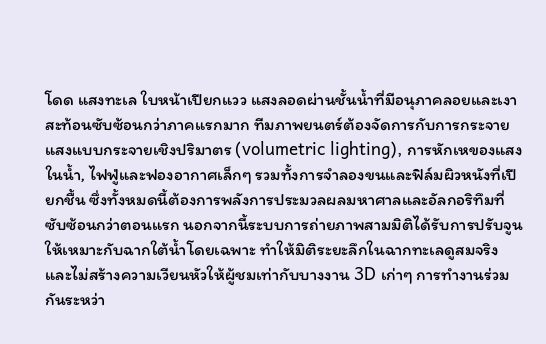โดด แสงทะเล ใบหน้าเปียกแวว แสงลอดผ่านชั้นน้ำที่มีอนุภาคลอยและเงาสะท้อนซับซ้อนกว่าภาคแรกมาก ทีมภาพยนตร์ต้องจัดการกับการกระจายแสงแบบกระจายเชิงปริมาตร (volumetric lighting), การหักเหของแสงในน้ำ, ไฟฟู่และฟองอากาศเล็กๆ รวมทั้งการจำลองขนและฟิล์มผิวหนังที่เปียกชื้น ซึ่งทั้งหมดนี้ต้องการพลังการประมวลผลมหาศาลและอัลกอริทึมที่ซับซ้อนกว่าตอนแรก นอกจากนี้ระบบการถ่ายภาพสามมิติได้รับการปรับจูนให้เหมาะกับฉากใต้น้ำโดยเฉพาะ ทำให้มิติระยะลึกในฉากทะเลดูสมจริงและไม่สร้างความเวียนหัวให้ผู้ชมเท่ากับบางงาน 3D เก่าๆ การทำงานร่วมกันระหว่า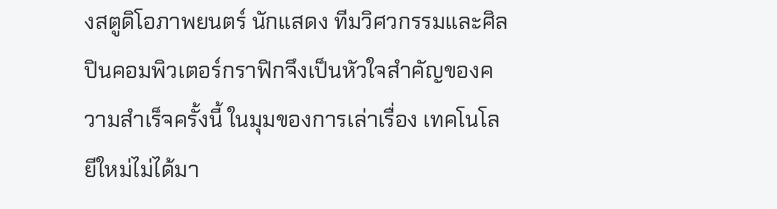งสตูดิโอภาพยนตร์ นักแสดง ทีมวิศวกรรมและศิลปินคอมพิวเตอร์กราฟิกจึงเป็นหัวใจสำคัญของความสำเร็จครั้งนี้ ในมุมของการเล่าเรื่อง เทคโนโลยีใหม่ไม่ได้มา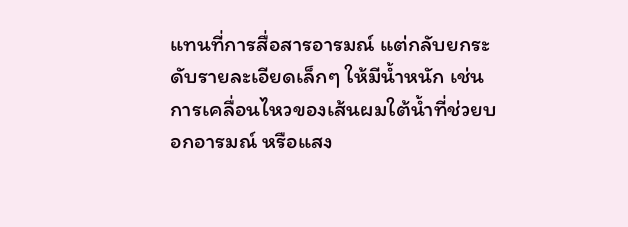แทนที่การสื่อสารอารมณ์ แต่กลับยกระดับรายละเอียดเล็กๆ ให้มีน้ำหนัก เช่นการเคลื่อนไหวของเส้นผมใต้น้ำที่ช่วยบอกอารมณ์ หรือแสง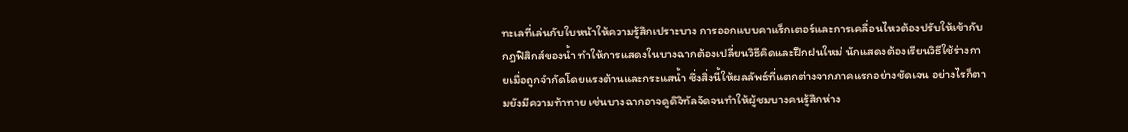ทะเลที่เล่นกับใบหน้าให้ความรู้สึกเปราะบาง การออกแบบคาแร็กเตอร์และการเคลื่อนไหวต้องปรับให้เข้ากับกฎฟิสิกส์ของน้ำ ทำให้การแสดงในบางฉากต้องเปลี่ยนวิธีคิดและฝึกฝนใหม่ นักแสดงต้องเรียนวิธีใช้ร่างกายเมื่อถูกจำกัดโดยแรงต้านและกระแสน้ำ ซึ่งสิ่งนี้ให้ผลลัพธ์ที่แตกต่างจากภาคแรกอย่างชัดเจน อย่างไรก็ตามยังมีความท้าทาย เช่นบางฉากอาจดูดิจิทัลจัดจนทำให้ผู้ชมบางคนรู้สึกห่าง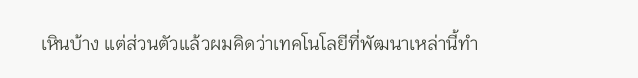เหินบ้าง แต่ส่วนตัวแล้วผมคิดว่าเทคโนโลยีที่พัฒนาเหล่านี้ทำ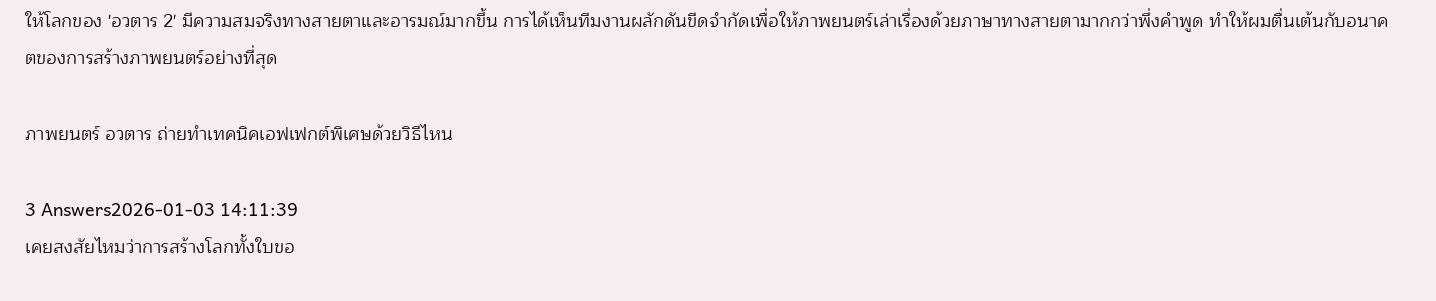ให้โลกของ 'อวตาร 2' มีความสมจริงทางสายตาและอารมณ์มากขึ้น การได้เห็นทีมงานผลักดันขีดจำกัดเพื่อให้ภาพยนตร์เล่าเรื่องด้วยภาษาทางสายตามากกว่าพึ่งคำพูด ทำให้ผมตื่นเต้นกับอนาคตของการสร้างภาพยนตร์อย่างที่สุด

ภาพยนตร์ อวตาร ถ่ายทำเทคนิคเอฟเฟกต์พิเศษด้วยวิธีไหน

3 Answers2026-01-03 14:11:39
เคยสงสัยไหมว่าการสร้างโลกทั้งใบขอ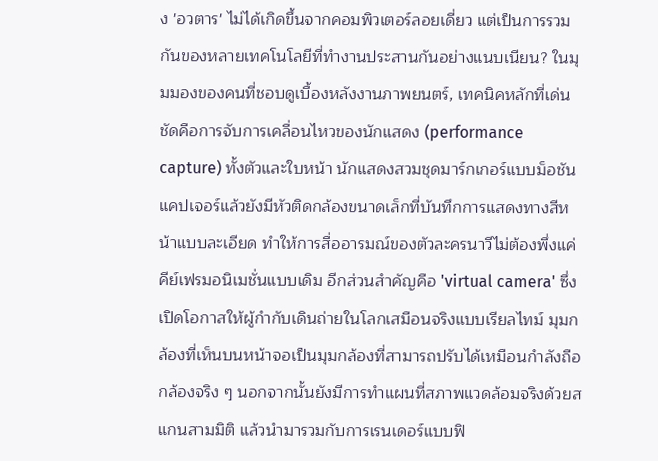ง 'อวตาร' ไม่ได้เกิดขึ้นจากคอมพิวเตอร์ลอยเดี่ยว แต่เป็นการรวมกันของหลายเทคโนโลยีที่ทำงานประสานกันอย่างแนบเนียน? ในมุมมองของคนที่ชอบดูเบื้องหลังงานภาพยนตร์, เทคนิคหลักที่เด่นชัดคือการจับการเคลื่อนไหวของนักแสดง (performance capture) ทั้งตัวและใบหน้า นักแสดงสวมชุดมาร์กเกอร์แบบม็อชันแคปเจอร์แล้วยังมีหัวติดกล้องขนาดเล็กที่บันทึกการแสดงทางสีหน้าแบบละเอียด ทำให้การสื่ออารมณ์ของตัวละครนาวีไม่ต้องพึ่งแค่คีย์เฟรมอนิเมชั่นแบบเดิม อีกส่วนสำคัญคือ 'virtual camera' ซึ่งเปิดโอกาสให้ผู้กำกับเดินถ่ายในโลกเสมือนจริงแบบเรียลไทม์ มุมกล้องที่เห็นบนหน้าจอเป็นมุมกล้องที่สามารถปรับได้เหมือนกำลังถือกล้องจริง ๆ นอกจากนั้นยังมีการทำแผนที่สภาพแวดล้อมจริงด้วยสแกนสามมิติ แล้วนำมารวมกับการเรนเดอร์แบบฟิ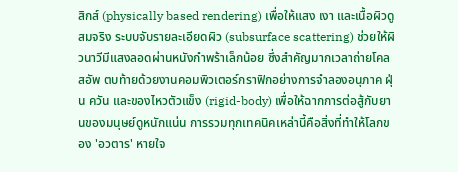สิกส์ (physically based rendering) เพื่อให้แสง เงา และเนื้อผิวดูสมจริง ระบบจับรายละเอียดผิว (subsurface scattering) ช่วยให้ผิวนาวีมีแสงลอดผ่านหนังกำพร้าเล็กน้อย ซึ่งสำคัญมากเวลาถ่ายโคลสอัพ ตบท้ายด้วยงานคอมพิวเตอร์กราฟิกอย่างการจำลองอนุภาค ฝุ่น ควัน และของไหวตัวแข็ง (rigid-body) เพื่อให้ฉากการต่อสู้กับยานของมนุษย์ดูหนักแน่น การรวมทุกเทคนิคเหล่านี้คือสิ่งที่ทำให้โลกของ 'อวตาร' หายใจ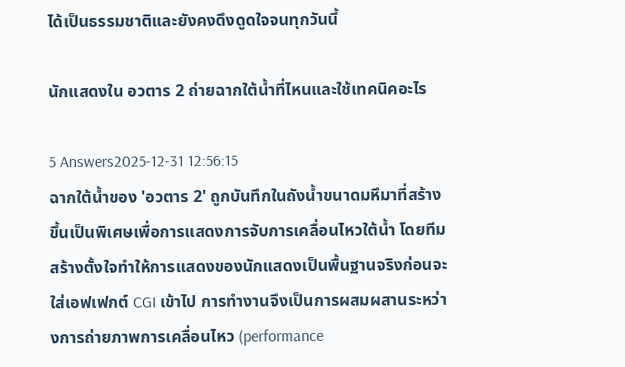ได้เป็นธรรมชาติและยังคงดึงดูดใจจนทุกวันนี้

นักแสดงใน อวตาร 2 ถ่ายฉากใต้น้ำที่ไหนและใช้เทคนิคอะไร

5 Answers2025-12-31 12:56:15
ฉากใต้น้ำของ 'อวตาร 2' ถูกบันทึกในถังน้ำขนาดมหึมาที่สร้างขึ้นเป็นพิเศษเพื่อการแสดงการจับการเคลื่อนไหวใต้น้ำ โดยทีมสร้างตั้งใจทำให้การแสดงของนักแสดงเป็นพื้นฐานจริงก่อนจะใส่เอฟเฟกต์ CGI เข้าไป การทำงานจึงเป็นการผสมผสานระหว่างการถ่ายภาพการเคลื่อนไหว (performance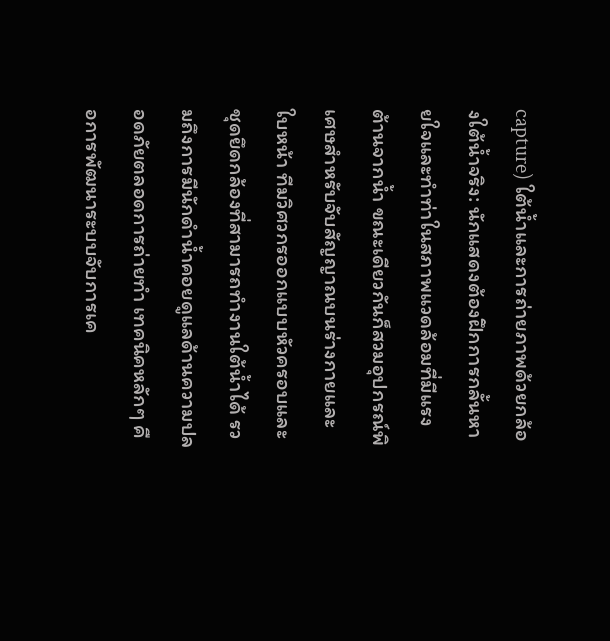capture) ใต้น้ำและการถ่ายภาพด้วยกล้องใต้น้ำจริง: นักแสดงต้องฝึกการกลั้นหายใจและทำท่าในสภาพแวดล้อมที่มีแรงต้านจากน้ำ ขณะเดียวกันก็สวมอุปกรณ์พิเศษสำหรับจับสัญญาณบนร่างกายและใบหน้า ทีมวิศวกรออกแบบหัวครอบและชุดยึดกล้องที่สามารถทำงานใต้น้ำได้ รวมถึงการมีนักดำน้ำคอยดูแลด้านความปลอดภัยตลอดการถ่ายทำ เทคนิคหลักๆ คือการพัฒนาระบบจับการเค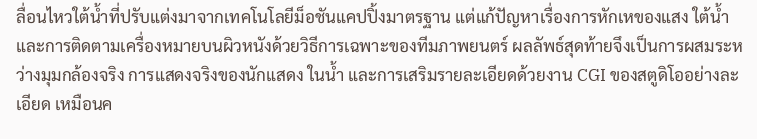ลื่อนไหวใต้น้ำที่ปรับแต่งมาจากเทคโนโลยีม็อชันแคปปิ้งมาตรฐาน แต่แก้ปัญหาเรื่องการหักเหของแสง ใต้น้ำ และการติดตามเครื่องหมายบนผิวหนังด้วยวิธีการเฉพาะของทีมภาพยนตร์ ผลลัพธ์สุดท้ายจึงเป็นการผสมระหว่างมุมกล้องจริง การแสดงจริงของนักแสดง ในน้ำ และการเสริมรายละเอียดด้วยงาน CGI ของสตูดิโออย่างละเอียด เหมือนค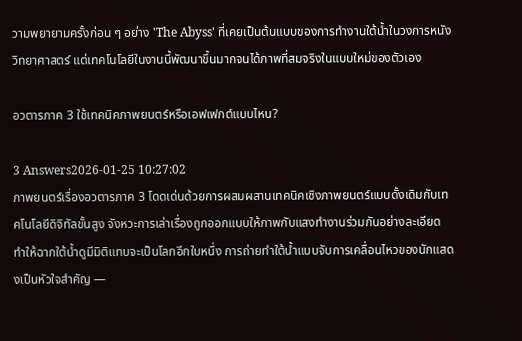วามพยายามครั้งก่อน ๆ อย่าง 'The Abyss' ที่เคยเป็นต้นแบบของการทำงานใต้น้ำในวงการหนังวิทยาศาสตร์ แต่เทคโนโลยีในงานนี้พัฒนาขึ้นมากจนได้ภาพที่สมจริงในแบบใหม่ของตัวเอง

อวตารภาค 3 ใช้เทคนิคภาพยนตร์หรือเอฟเฟกต์แบบไหน?

3 Answers2026-01-25 10:27:02
ภาพยนตร์เรื่องอวตารภาค 3 โดดเด่นด้วยการผสมผสานเทคนิคเชิงภาพยนตร์แบบดั้งเดิมกับเทคโนโลยีดิจิทัลขั้นสูง จังหวะการเล่าเรื่องถูกออกแบบให้ภาพกับแสงทำงานร่วมกันอย่างละเอียด ทำให้ฉากใต้น้ำดูมีมิติแทบจะเป็นโลกอีกใบหนึ่ง การถ่ายทำใต้น้ำแบบจับการเคลื่อนไหวของนักแสดงเป็นหัวใจสำคัญ —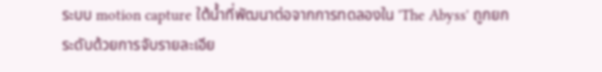ระบบ motion capture ใต้น้ำที่พัฒนาต่อจากการทดลองใน 'The Abyss' ถูกยกระดับด้วยการจับรายละเอีย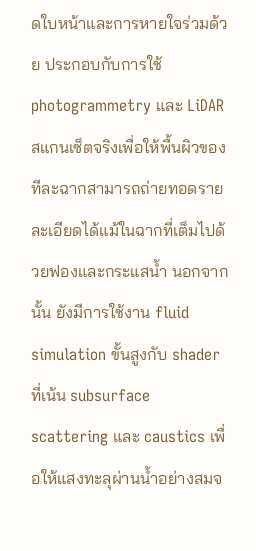ดใบหน้าและการหายใจร่วมด้วย ประกอบกับการใช้ photogrammetry และ LiDAR สแกนเซ็ตจริงเพื่อให้พื้นผิวของทีละฉากสามารถถ่ายทอดรายละเอียดได้แม้ในฉากที่เต็มไปด้วยฟองและกระแสน้ำ นอกจากนั้น ยังมีการใช้งาน fluid simulation ขั้นสูงกับ shader ที่เน้น subsurface scattering และ caustics เพื่อให้แสงทะลุผ่านน้ำอย่างสมจ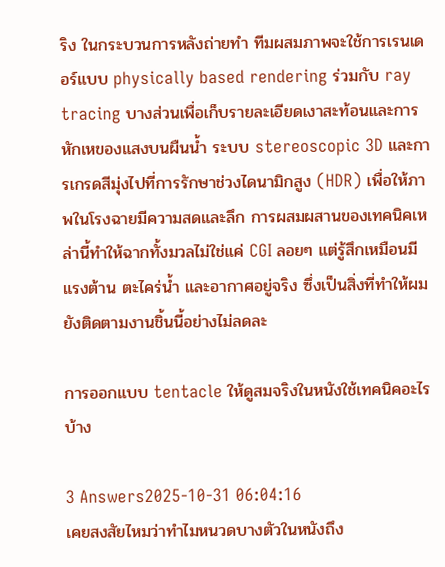ริง ในกระบวนการหลังถ่ายทำ ทีมผสมภาพจะใช้การเรนเดอร์แบบ physically based rendering ร่วมกับ ray tracing บางส่วนเพื่อเก็บรายละเอียดเงาสะท้อนและการหักเหของแสงบนผืนน้ำ ระบบ stereoscopic 3D และการเกรดสีมุ่งไปที่การรักษาช่วงไดนามิกสูง (HDR) เพื่อให้ภาพในโรงฉายมีความสดและลึก การผสมผสานของเทคนิคเหล่านี้ทำให้ฉากทั้งมวลไม่ใช่แค่ CGI ลอยๆ แต่รู้สึกเหมือนมีแรงต้าน ตะไคร่น้ำ และอากาศอยู่จริง ซึ่งเป็นสิ่งที่ทำให้ผมยังติดตามงานชิ้นนี้อย่างไม่ลดละ

การออกแบบ tentacle ให้ดูสมจริงในหนังใช้เทคนิคอะไรบ้าง

3 Answers2025-10-31 06:04:16
เคยสงสัยไหมว่าทำไมหนวดบางตัวในหนังถึง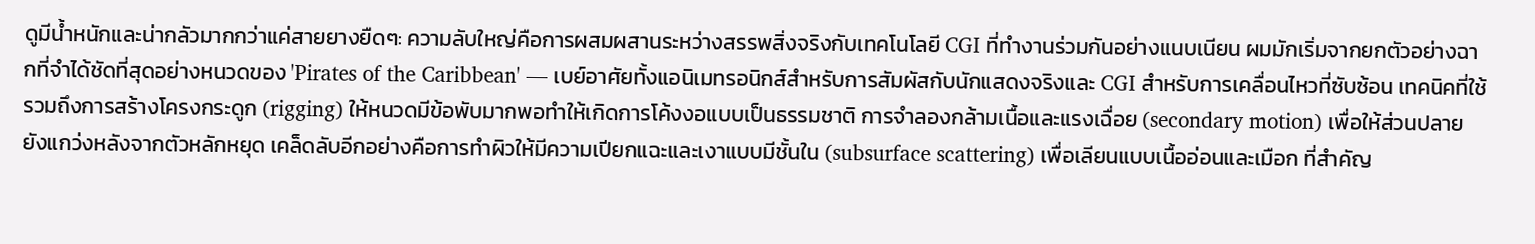ดูมีน้ำหนักและน่ากลัวมากกว่าแค่สายยางยืดๆ: ความลับใหญ่คือการผสมผสานระหว่างสรรพสิ่งจริงกับเทคโนโลยี CGI ที่ทำงานร่วมกันอย่างแนบเนียน ผมมักเริ่มจากยกตัวอย่างฉากที่จำได้ชัดที่สุดอย่างหนวดของ 'Pirates of the Caribbean' — เบย์อาศัยทั้งแอนิเมทรอนิกส์สำหรับการสัมผัสกับนักแสดงจริงและ CGI สำหรับการเคลื่อนไหวที่ซับซ้อน เทคนิคที่ใช้รวมถึงการสร้างโครงกระดูก (rigging) ให้หนวดมีข้อพับมากพอทำให้เกิดการโค้งงอแบบเป็นธรรมชาติ การจำลองกล้ามเนื้อและแรงเฉื่อย (secondary motion) เพื่อให้ส่วนปลายยังแกว่งหลังจากตัวหลักหยุด เคล็ดลับอีกอย่างคือการทำผิวให้มีความเปียกแฉะและเงาแบบมีชั้นใน (subsurface scattering) เพื่อเลียนแบบเนื้ออ่อนและเมือก ที่สำคัญ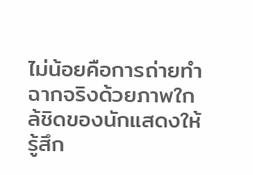ไม่น้อยคือการถ่ายทำฉากจริงด้วยภาพใกล้ชิดของนักแสดงให้รู้สึก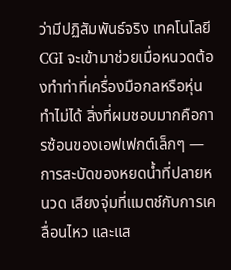ว่ามีปฏิสัมพันธ์จริง เทคโนโลยี CGI จะเข้ามาช่วยเมื่อหนวดต้องทำท่าที่เครื่องมือกลหรือหุ่นทำไม่ได้ สิ่งที่ผมชอบมากคือการซ้อนของเอฟเฟกต์เล็กๆ — การสะบัดของหยดน้ำที่ปลายหนวด เสียงจุ่มที่แมตช์กับการเคลื่อนไหว และแส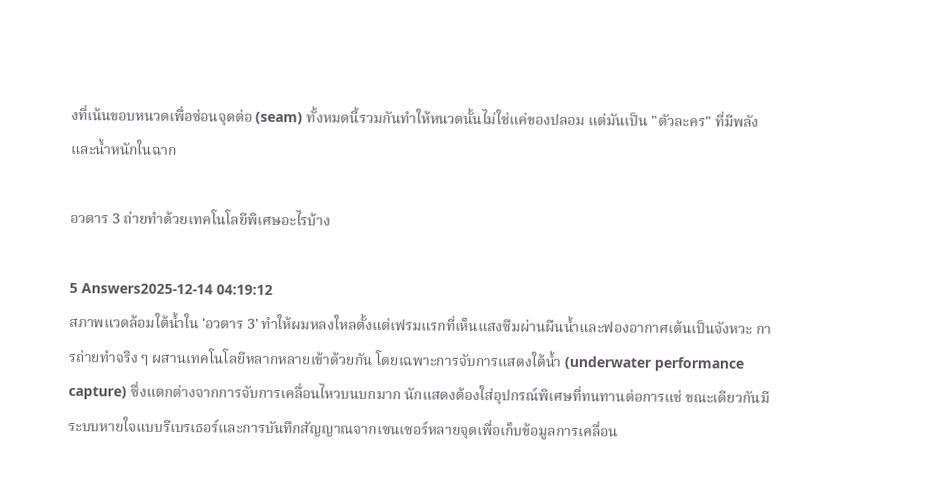งที่เน้นขอบหนวดเพื่อซ่อนจุดต่อ (seam) ทั้งหมดนี้รวมกันทำให้หนวดนั้นไม่ใช่แค่ของปลอม แต่มันเป็น "ตัวละคร" ที่มีพลังและน้ำหนักในฉาก

อวตาร 3 ถ่ายทำด้วยเทคโนโลยีพิเศษอะไรบ้าง

5 Answers2025-12-14 04:19:12
สภาพแวดล้อมใต้น้ำใน 'อวตาร 3' ทำให้ผมหลงใหลตั้งแต่เฟรมแรกที่เห็นแสงซึมผ่านผืนน้ำและฟองอากาศเต้นเป็นจังหวะ การถ่ายทำจริง ๆ ผสานเทคโนโลยีหลากหลายเข้าด้วยกัน โดยเฉพาะการจับการแสดงใต้น้ำ (underwater performance capture) ซึ่งแตกต่างจากการจับการเคลื่อนไหวบนบกมาก นักแสดงต้องใส่อุปกรณ์พิเศษที่ทนทานต่อการแช่ ขณะเดียวกันมีระบบหายใจแบบรีเบรเธอร์และการบันทึกสัญญาณจากเซนเซอร์หลายจุดเพื่อเก็บข้อมูลการเคลื่อน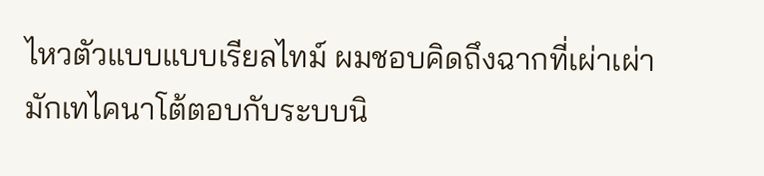ไหวตัวแบบแบบเรียลไทม์ ผมชอบคิดถึงฉากที่เผ่าเผ่ามักเทไคนาโต้ตอบกับระบบนิ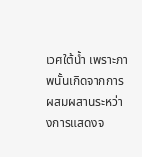เวศใต้น้ำ เพราะภาพนั้นเกิดจากการผสมผสานระหว่างการแสดงจ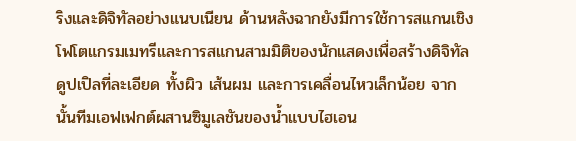ริงและดิจิทัลอย่างแนบเนียน ด้านหลังฉากยังมีการใช้การสแกนเชิงโฟโตแกรมเมทรีและการสแกนสามมิติของนักแสดงเพื่อสร้างดิจิทัลดูปเปิลที่ละเอียด ทั้งผิว เส้นผม และการเคลื่อนไหวเล็กน้อย จากนั้นทีมเอฟเฟกต์ผสานซิมูเลชันของน้ำแบบไฮเอน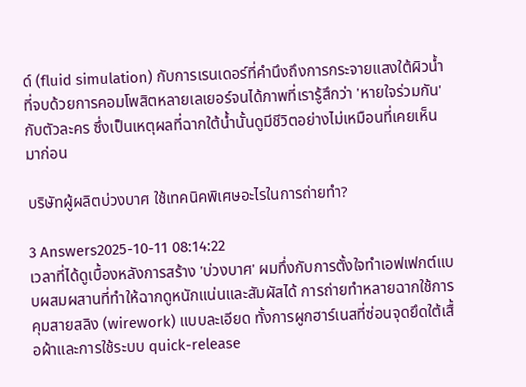ด์ (fluid simulation) กับการเรนเดอร์ที่คำนึงถึงการกระจายแสงใต้ผิวน้ำ ที่จบด้วยการคอมโพสิตหลายเลเยอร์จนได้ภาพที่เรารู้สึกว่า 'หายใจร่วมกัน' กับตัวละคร ซึ่งเป็นเหตุผลที่ฉากใต้น้ำนั้นดูมีชีวิตอย่างไม่เหมือนที่เคยเห็นมาก่อน

บริษัทผู้ผลิตบ่วงบาศ ใช้เทคนิคพิเศษอะไรในการถ่ายทำ?

3 Answers2025-10-11 08:14:22
เวลาที่ได้ดูเบื้องหลังการสร้าง 'บ่วงบาศ' ผมทึ่งกับการตั้งใจทำเอฟเฟกต์แบบผสมผสานที่ทำให้ฉากดูหนักแน่นและสัมผัสได้ การถ่ายทำหลายฉากใช้การคุมสายสลิง (wirework) แบบละเอียด ทั้งการผูกฮาร์เนสที่ซ่อนจุดยึดใต้เสื้อผ้าและการใช้ระบบ quick-release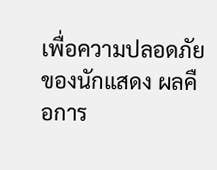เพื่อความปลอดภัยของนักแสดง ผลคือการ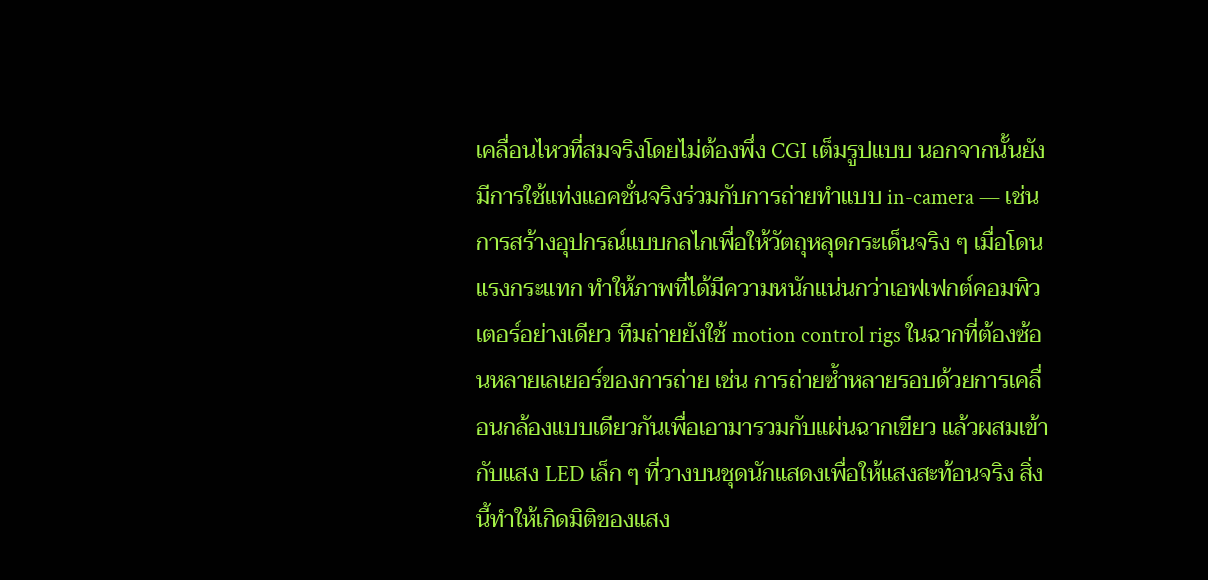เคลื่อนไหวที่สมจริงโดยไม่ต้องพึ่ง CGI เต็มรูปแบบ นอกจากนั้นยังมีการใช้แท่งแอคชั่นจริงร่วมกับการถ่ายทำแบบ in-camera — เช่น การสร้างอุปกรณ์แบบกลไกเพื่อให้วัตถุหลุดกระเด็นจริง ๆ เมื่อโดนแรงกระแทก ทำให้ภาพที่ได้มีความหนักแน่นกว่าเอฟเฟกต์คอมพิวเตอร์อย่างเดียว ทีมถ่ายยังใช้ motion control rigs ในฉากที่ต้องซ้อนหลายเลเยอร์ของการถ่าย เช่น การถ่ายซ้ำหลายรอบด้วยการเคลื่อนกล้องแบบเดียวกันเพื่อเอามารวมกับแผ่นฉากเขียว แล้วผสมเข้ากับแสง LED เล็ก ๆ ที่วางบนชุดนักแสดงเพื่อให้แสงสะท้อนจริง สิ่งนี้ทำให้เกิดมิติของแสง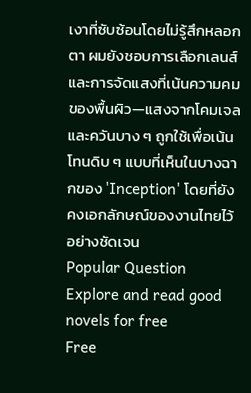เงาที่ซับซ้อนโดยไม่รู้สึกหลอกตา ผมยังชอบการเลือกเลนส์และการจัดแสงที่เน้นความคมของพื้นผิว—แสงจากโคมเจลและควันบาง ๆ ถูกใช้เพื่อเน้นโทนดิบ ๆ แบบที่เห็นในบางฉากของ 'Inception' โดยที่ยังคงเอกลักษณ์ของงานไทยไว้อย่างชัดเจน
Popular Question
Explore and read good novels for free
Free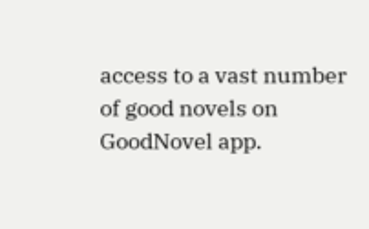access to a vast number of good novels on GoodNovel app.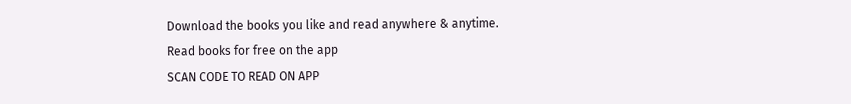Download the books you like and read anywhere & anytime.
Read books for free on the app
SCAN CODE TO READ ON APP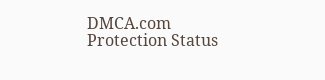DMCA.com Protection Status